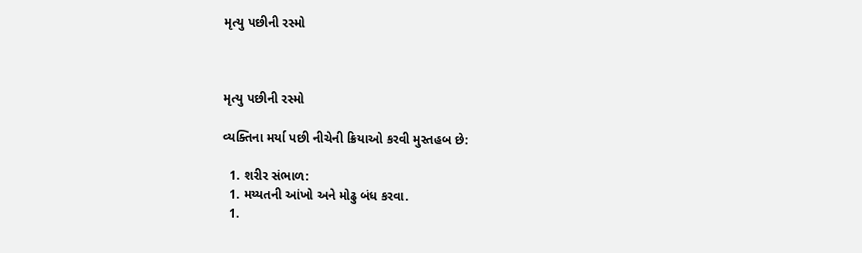મૃત્યુ પછીની રસ્મો



મૃત્યુ પછીની રસ્મો

વ્યક્તિના મર્યા પછી નીચેની ક્રિયાઓ કરવી મુસ્તહબ છે:

  1. શરીર સંભાળ:
  1. મય્યતની આંખો અને મોઢુ બંધ કરવા.
  1.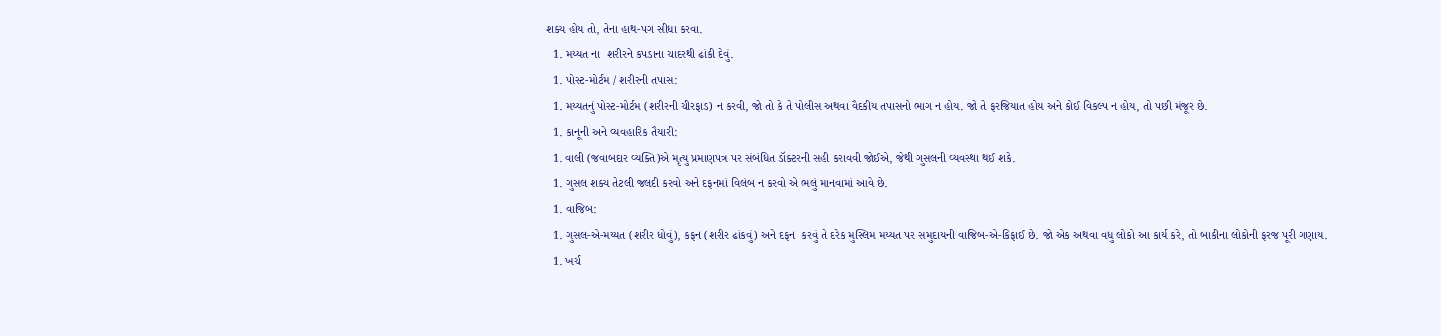શક્ય હોય તો, તેના હાથ-પગ સીધા કરવા.
  1. મય્યત ના  શરીરને કપડાના ચાદરથી ઢાંકી દેવું.
  1. પોસ્ટ-મોર્ટમ / શરીરની તપાસ:
  1. મય્યતનું પોસ્ટ-મોર્ટમ (શરીરની ચીરફાડ) ન કરવી, જો તો કે તે પોલીસ અથવા વૈદકીય તપાસનો ભાગ ન હોય. જો તે ફરજિયાત હોય અને કોઈ વિકલ્પ ન હોય, તો પછી મંજૂર છે.
  1. કાનૂની અને વ્યવહારિક તૈયારી:
  1. વાલી (જવાબદાર વ્યક્તિ)એ મૃત્યુ પ્રમાણપત્ર પર સંબંધિત ડૉક્ટરની સહી કરાવવી જોઈએ, જેથી ગુસલની વ્યવસ્થા થઈ શકે.
  1. ગુસલ શક્ય તેટલી જલદી કરવો અને દફનમાં વિલંબ ન કરવો એ ભલું માનવામાં આવે છે.
  1. વાજિબ:
  1. ગુસલ-એ-મય્યત (શરીર ધોવું), કફન (શરીર ઢાંકવું) અને દફન  કરવું તે દરેક મુસ્લિમ મય્યત પર સમુદાયની વાજિબ-એ-કિફાઈ છે. જો એક અથવા વધુ લોકો આ કાર્ય કરે, તો બાકીના લોકોની ફરજ પૂરી ગણાય.
  1. ખર્ચ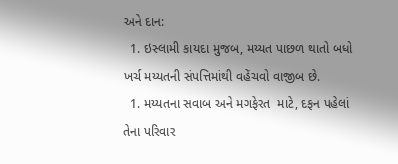અને દાન:
  1. ઇસ્લામી કાયદા મુજબ, મય્યત પાછળ થાતો બધો ખર્ચ મય્યતની સંપત્તિમાંથી વહેંચવો વાજીબ છે.
  1. મય્યતના સવાબ અને મગફેરત  માટે, દફન પહેલાં તેના પરિવાર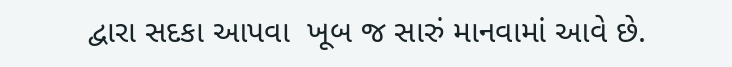દ્વારા સદકા આપવા  ખૂબ જ સારું માનવામાં આવે છે.